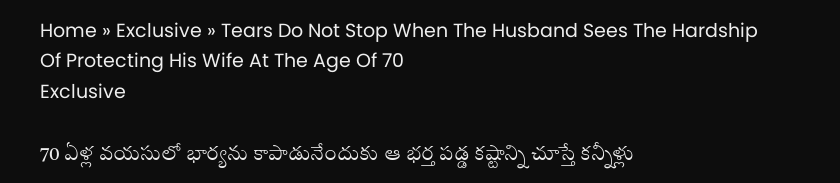Home » Exclusive » Tears Do Not Stop When The Husband Sees The Hardship Of Protecting His Wife At The Age Of 70
Exclusive

70 ఏళ్ల వ‌య‌సులో భార్య‌ను కాపాడునేందుకు ఆ భ‌ర్త ప‌డ్డ క‌ష్టాన్ని చూస్తే క‌న్నీళ్లు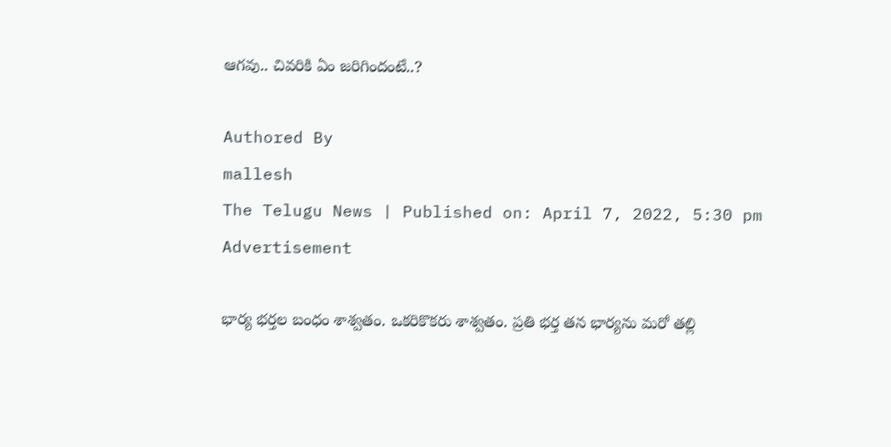ఆగ‌వు.. చివ‌రికి ఏం జ‌రిగిందంటే..?

Authored By
mallesh
The Telugu News | Published on: April 7, 2022, 5:30 pm
Advertisement

భార్య భర్తల బంధం శాశ్వతం. ఒకరికొకరు శాశ్వతం. ప్రతి భర్త తన భార్యను మరో తల్లి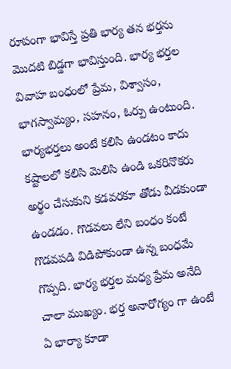రూపంగా భావిస్తే ప్రతి భార్య తన భర్తను మొదటి బిడ్డగా భావిస్తుంది. భార్య భర్తల వివాహ బంధంలో ప్రేమ, విశ్వాసం, భాగస్వామ్యం, సహనం, ఓర్పు ఉంటుంది. భార్య‌భ‌ర్త‌లు అంటే కలిసి ఉండటం కాదు కష్టాలలో కలిసి మెలిసి ఉండి ఒకరినొకరు అర్థం చేసుకుని కడవరకూ తోడు వీడకుండా ఉండడం. గొడవలు లేని బంధం కంటే గొడవపడి విడిపోకుండా ఉన్న బంధమే గొప్పది. భార్య భర్తల మధ్య ప్రేమ అనేది చాలా ముఖ్యం. భర్త అనారోగ్యం గా ఉంటే ఏ భార్యా కూడా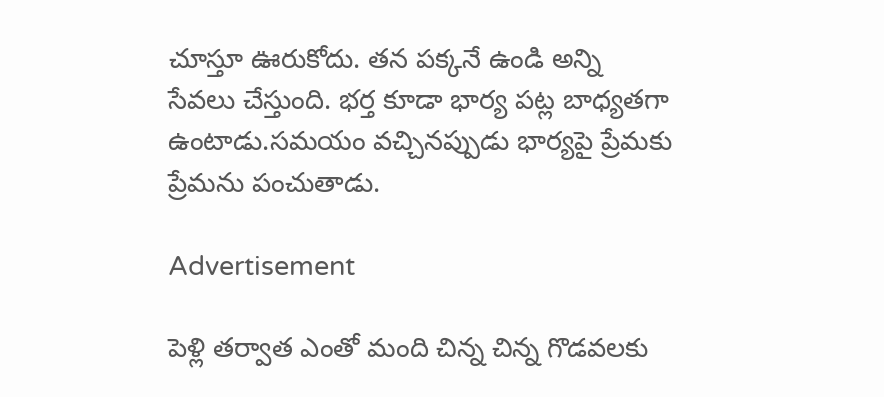చూస్తూ ఊరుకోదు. తన పక్కనే ఉండి అన్ని సేవలు చేస్తుంది. భర్త కూడా భార్య పట్ల బాధ్యతగా ఉంటాడు.సమయం వచ్చినప్పుడు భార్యపై ప్రేమకు ప్రేమ‌ను పంచుతాడు.

Advertisement

పెళ్లి తర్వాత ఎంతో మంది చిన్న చిన్న గొడవలకు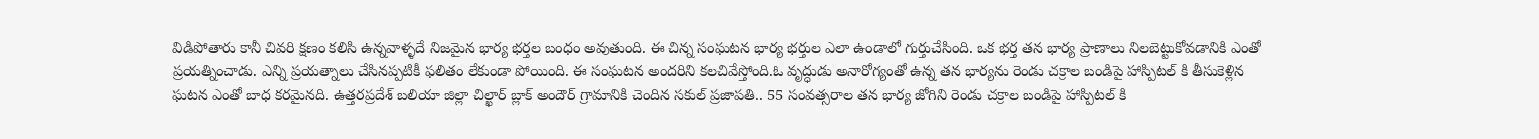విడిపోతారు కానీ చివరి క్షణం కలిసి ఉన్నవాళ్ళదే నిజమైన భార్య భర్తల బంధం అవుతుంది. ఈ చిన్న సంఘ‌ట‌న భార్య భ‌ర్తుల ఎలా ఉండాలో గుర్తుచేసింది. ఒక భర్త తన భార్య ప్రాణాలు నిలబెట్టుకోవడానికి ఎంతో ప్రయత్నించాడు. ఎన్ని ప్రయత్నాలు చేసినప్పటికీ ఫలితం లేకుండా పోయింది. ఈ సంఘ‌ట‌న అంద‌రిని క‌ల‌చివేస్తోంది.ఓ వృద్ధుడు అనారోగ్యంతో ఉన్న తన భార్యను రెండు చక్రాల బండిపై హాస్పిటల్ కి తీసుకెళ్లిన ఘటన ఎంతో బాధ కరమైనది. ఉత్తరప్రదేశ్‌ బలియా జిల్లా చిల్ఖార్‌ బ్లాక్‌ అందౌర్‌ గ్రామానికి చెందిన సకుల్‌ ప్రజాపతి.. 55 సంవత్సరాల తన భార్య జోగిని రెండు చక్రాల బండిపై హాస్పిటల్ కి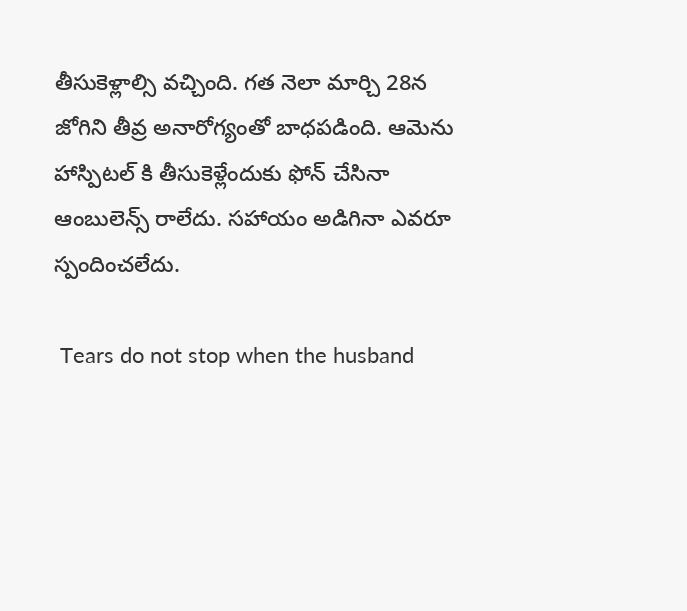తీసుకెళ్లాల్సి వచ్చింది. గ‌త నెలా మార్చి 28న జోగిని తీవ్ర అనారోగ్యంతో బాధప‌డింది. ఆమెను హాస్పిటల్ కి తీసుకెళ్లేందుకు ఫోన్‌ చేసినా ఆంబులెన్స్‌ రాలేదు. సహాయం అడిగినా ఎవరూ స్పందించలేదు.

 Tears do not stop when the husband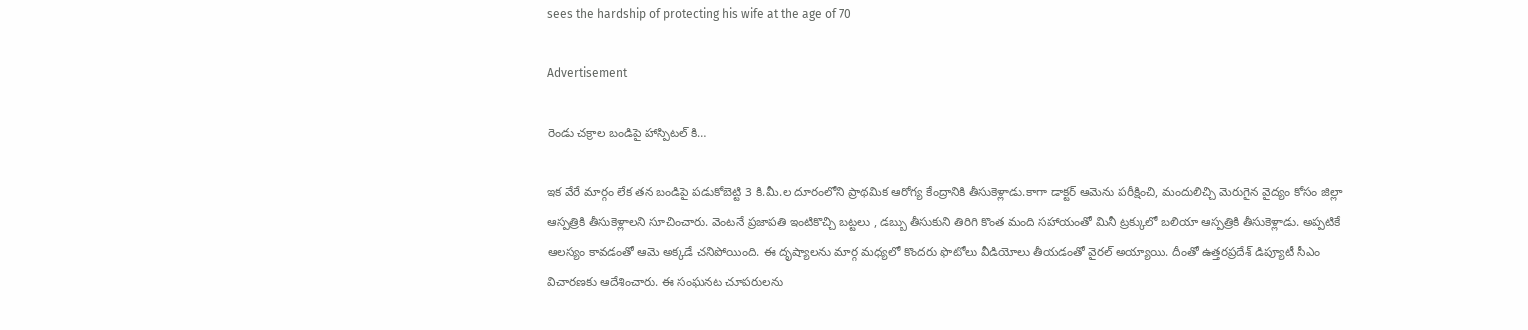sees the hardship of protecting his wife at the age of 70

Advertisement

రెండు చక్రాల బండిపై హాస్పిటల్ కి…

ఇక వేరే మార్గం లేక తన బండిపై పడుకోబెట్టి 3 కి.మీ.ల దూరంలోని ప్రాథమిక ఆరోగ్య కేంద్రానికి తీసుకెళ్లాడు.కాగా డాక్ట‌ర్ ఆమెను పరీక్షించి, మందులిచ్చి మెరుగైన వైద్యం కోసం జిల్లా ఆస్పత్రికి తీసుకెళ్లాలని సూచించారు. వెంట‌నే ప్రజాపతి ఇంటికొచ్చి బట్టలు , డబ్బు తీసుకుని తిరిగి కొంత మంది స‌హాయంతో మినీ ట్రక్కులో బలియా ఆస్పత్రికి తీసుకెళ్లాడు. అప్పటికే ఆలస్యం కావడంతో ఆమె అక్కడే చ‌నిపోయింది. ఈ దృష్యాల‌ను మార్గ మ‌ధ్య‌లో కొంద‌రు ఫొటోలు వీడియోలు తీయ‌డంతో వైర‌ల్ అయ్యాయి. దీంతో ఉత్తరప్రదేశ్‌ డిప్యూటీ సీఎం విచారణకు ఆదేశించారు. ఈ సంఘ‌న‌ట చూప‌రుల‌ను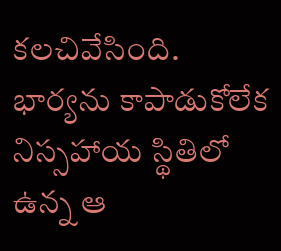క‌ల‌చివేసింది. భార్య‌ను కాపాడుకోలేక నిస్స‌హాయ స్థితిలో ఉన్న‌ ఆ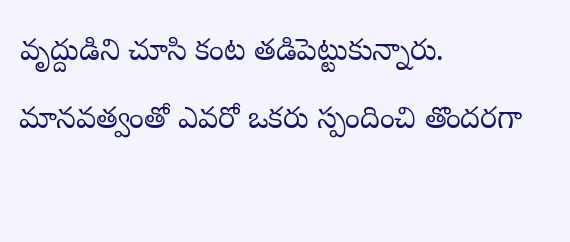వృద్దుడిని చూసి కంట త‌డిపెట్టుకున్నారు. మాన‌వ‌త్వంతో ఎవ‌రో ఒక‌రు స్పందించి తొంద‌ర‌గా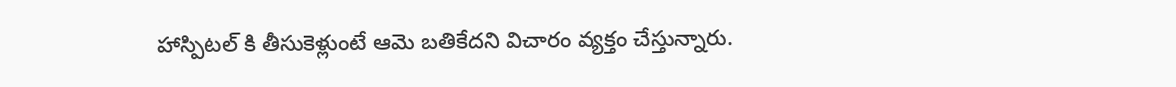హాస్పిట‌ల్ కి తీసుకెళ్లుంటే ఆమె బ‌తికేద‌ని విచారం వ్యక్తం చేస్తున్నారు.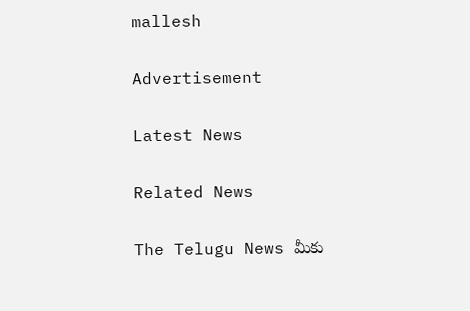mallesh

Advertisement

Latest News

Related News

The Telugu News మీకు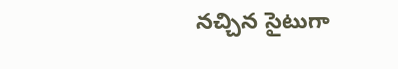నచ్చిన సైటుగా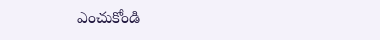ఎంచుకోండి